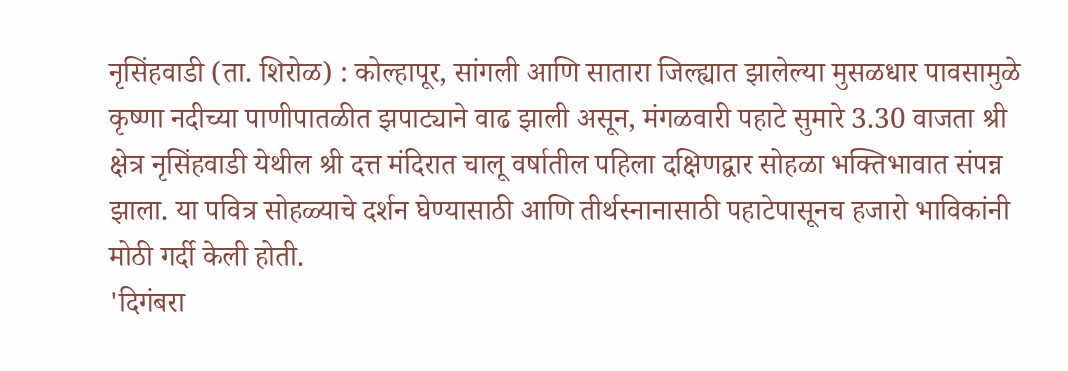नृसिंहवाडी (ता. शिरोळ) : कोल्हापूर, सांगली आणि सातारा जिल्ह्यात झालेल्या मुसळधार पावसामुळे कृष्णा नदीच्या पाणीपातळीत झपाट्याने वाढ झाली असून, मंगळवारी पहाटे सुमारे 3.30 वाजता श्री क्षेत्र नृसिंहवाडी येथील श्री दत्त मंदिरात चालू वर्षातील पहिला दक्षिणद्वार सोहळा भक्तिभावात संपन्न झाला. या पवित्र सोहळ्याचे दर्शन घेण्यासाठी आणि तीर्थस्नानासाठी पहाटेपासूनच हजारो भाविकांनी मोठी गर्दी केली होती.
'दिगंबरा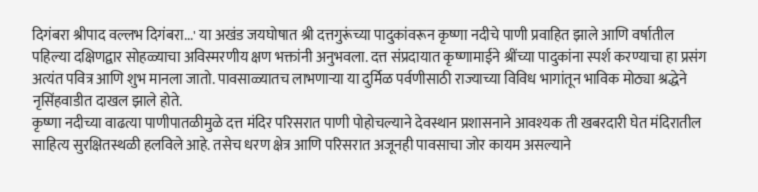दिगंबरा श्रीपाद वल्लभ दिगंबरा...' या अखंड जयघोषात श्री दत्तगुरूंच्या पादुकांवरून कृष्णा नदीचे पाणी प्रवाहित झाले आणि वर्षातील पहिल्या दक्षिणद्वार सोहळ्याचा अविस्मरणीय क्षण भक्तांनी अनुभवला. दत्त संप्रदायात कृष्णामाईने श्रींच्या पादुकांना स्पर्श करण्याचा हा प्रसंग अत्यंत पवित्र आणि शुभ मानला जातो. पावसाळ्यातच लाभणाऱ्या या दुर्मिळ पर्वणीसाठी राज्याच्या विविध भागांतून भाविक मोठ्या श्रद्धेने नृसिंहवाडीत दाखल झाले होते.
कृष्णा नदीच्या वाढत्या पाणीपातळीमुळे दत्त मंदिर परिसरात पाणी पोहोचल्याने देवस्थान प्रशासनाने आवश्यक ती खबरदारी घेत मंदिरातील साहित्य सुरक्षितस्थळी हलविले आहे. तसेच धरण क्षेत्र आणि परिसरात अजूनही पावसाचा जोर कायम असल्याने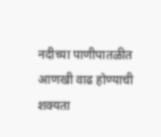नदीच्या पाणीपातळीत आणखी वाढ होण्याची शक्यता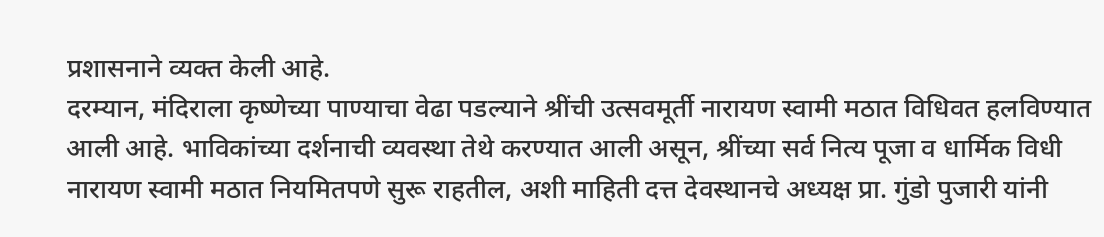प्रशासनाने व्यक्त केली आहे.
दरम्यान, मंदिराला कृष्णेच्या पाण्याचा वेढा पडल्याने श्रींची उत्सवमूर्ती नारायण स्वामी मठात विधिवत हलविण्यात आली आहे. भाविकांच्या दर्शनाची व्यवस्था तेथे करण्यात आली असून, श्रींच्या सर्व नित्य पूजा व धार्मिक विधी नारायण स्वामी मठात नियमितपणे सुरू राहतील, अशी माहिती दत्त देवस्थानचे अध्यक्ष प्रा. गुंडो पुजारी यांनी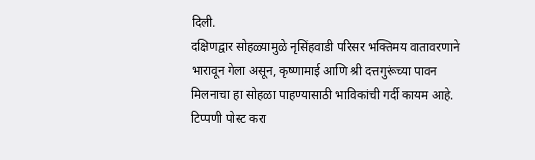दिली.
दक्षिणद्वार सोहळ्यामुळे नृसिंहवाडी परिसर भक्तिमय वातावरणाने भारावून गेला असून, कृष्णामाई आणि श्री दत्तगुरूंच्या पावन मिलनाचा हा सोहळा पाहण्यासाठी भाविकांची गर्दी कायम आहे.
टिप्पणी पोस्ट करा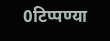0टिप्पण्या